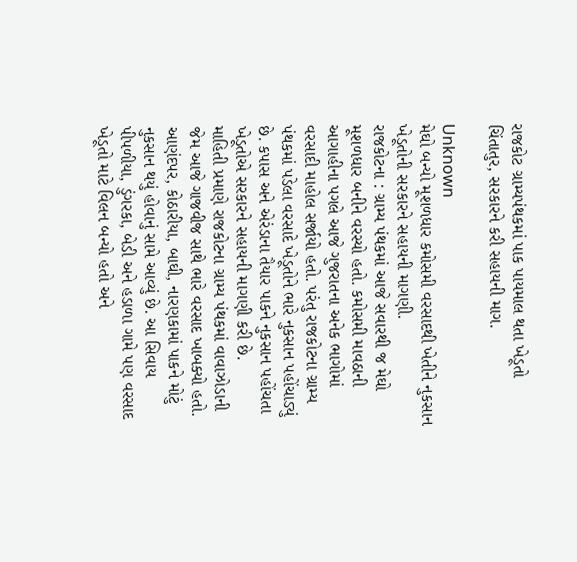રાજકોટ ગ્રામ્યપંથકમાં પાક પાયમાલ થતા ખેડૂતો ચિંતાતુર, સરકારને કરી સહાયની માગ.

Unknown
મેઘો બન્યો મૂશળધાર કમોસમી વરસાદથી ખેતીને નુકસાન ખેડૂતોની સરકારને સહાયની માગણી.
રાજકોટના : ગ્રામ્ય પંથકમાં આજે સવારથી જ મેઘો મૂશળધાર બનીને વરસ્યો હતો. કમોસમી માવઠાની આગાહીના પગલે આજે ગુજરાતના અનેક ભાગોમાં વરસાદી માહોલ સર્જાયો હતો. પરંતુ રાજકોટના ગ્રામ્ય પંથકમાં પડેલા વરસાદે ખેડૂતોને ભારે નુકસાન પહોંચાડ્યું છે. કપાસ અને એરંડાના તૈયાર પાકને નુકસાન પહોંચતા ખેડૂતોએ સરકારને સહાયની માગણી કરી છે.
માહિતી પ્રમાણે રાજકોટના ગ્રામ્ય પંથકમાં વાવાઝોડાની જેમ આજે ગાજવીજ સાથે ભારે વરસાદ ખાબક્યો હતો. આણંદપર, કોઠારીયા, બાઘી, નારણકામાં પાકને મોટું નુકસાન થયું હોવાનું સામે આવ્યું છે. આ સિવાય પીપળીયા, ડુંગરકા, બેડી અને હડાળા ગામે પણ વરસાદ ખેડૂતો માટે વિલન બન્યો હતો અને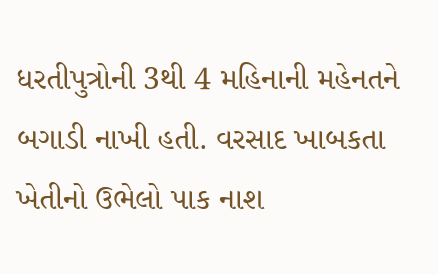ધરતીપુત્રોની 3થી 4 મહિનાની મહેનતને બગાડી નાખી હતી. વરસાદ ખાબકતા ખેતીનો ઉભેલો પાક નાશ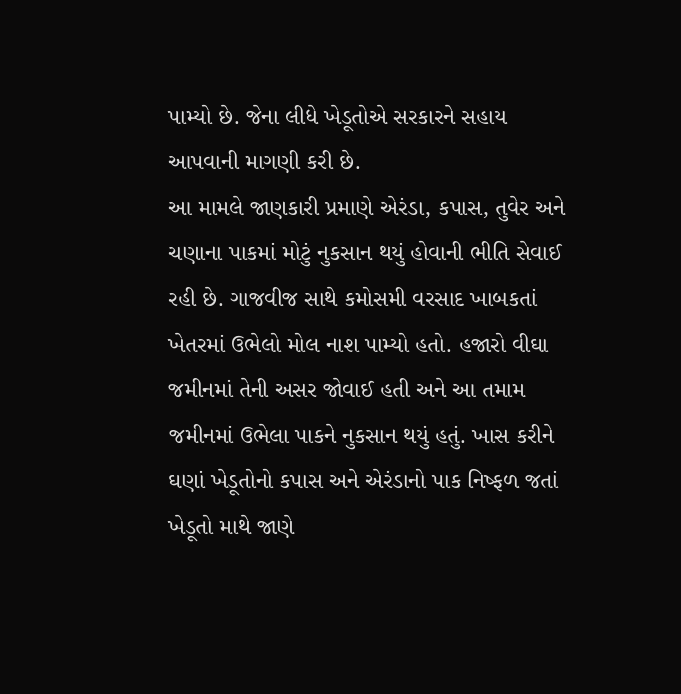પામ્યો છે. જેના લીધે ખેડૂતોએ સરકારને સહાય આપવાની માગણી કરી છે.
આ મામલે જાણકારી પ્રમાણે એરંડા, કપાસ, તુવેર અને ચણાના પાકમાં મોટું નુકસાન થયું હોવાની ભીતિ સેવાઈ રહી છે. ગાજવીજ સાથે કમોસમી વરસાદ ખાબકતાં ખેતરમાં ઉભેલો મોલ નાશ પામ્યો હતો. હજારો વીઘા જમીનમાં તેની અસર જોવાઈ હતી અને આ તમામ જમીનમાં ઉભેલા પાકને નુકસાન થયું હતું. ખાસ કરીને ઘણાં ખેડૂતોનો કપાસ અને એરંડાનો પાક નિષ્ફળ જતાં ખેડૂતો માથે જાણે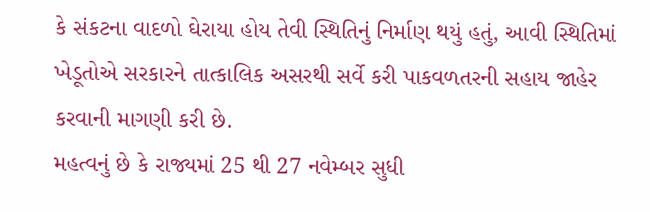કે સંકટના વાદળો ઘેરાયા હોય તેવી સ્થિતિનું નિર્માણ થયું હતું, આવી સ્થિતિમાં ખેડૂતોએ સરકારને તાત્કાલિક અસરથી સર્વે કરી પાકવળતરની સહાય જાહેર કરવાની માગણી કરી છે.
મહત્વનું છે કે રાજ્યમાં 25 થી 27 નવેમ્બર સુધી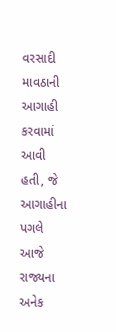વરસાદી માવઠાની આગાહી કરવામાં આવી હતી, જે આગાહીના પગલે આજે રાજ્યના અનેક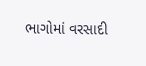ભાગોમાં વરસાદી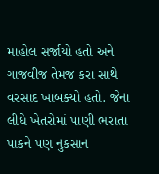માહોલ સર્જાયો હતો અને ગાજવીજ તેમજ કરા સાથે વરસાદ ખાબક્યો હતો. જેના લીધે ખેતરોમાં પાણી ભરાતા પાકને પણ નુકસાન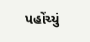પહોંચ્યું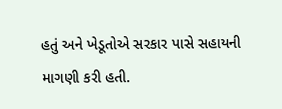હતું અને ખેડૂતોએ સરકાર પાસે સહાયની માગણી કરી હતી.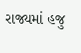રાજ્યમાં હજુ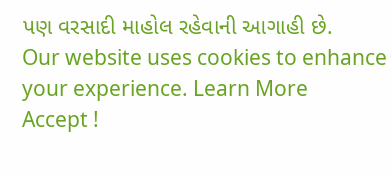પણ વરસાદી માહોલ રહેવાની આગાહી છે.
Our website uses cookies to enhance your experience. Learn More
Accept !